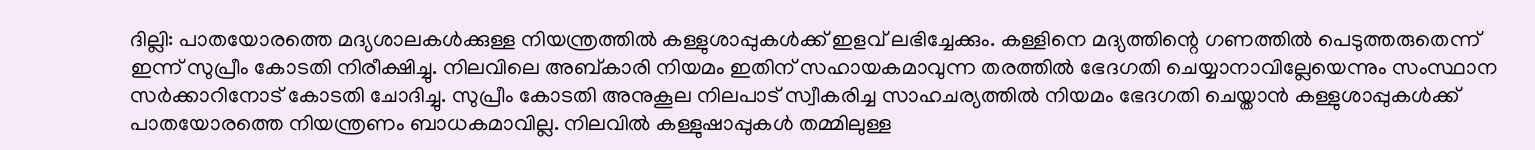ദില്ലി: പാതയോരത്തെ മദ്യശാലകള്‍ക്കുള്ള നിയന്ത്രത്തില്‍ കള്ളുശാപ്പുകള്‍ക്ക് ഇളവ് ലഭിച്ചേക്കും. കള്ളിനെ മദ്യത്തിന്റെ ഗണത്തില്‍ പെടുത്തരുതെന്ന് ഇന്ന് സുപ്രീം കോടതി നിരീക്ഷിച്ചു. നിലവിലെ അബ്കാരി നിയമം ഇതിന് സഹായകമാവുന്ന തരത്തില്‍ ഭേദഗതി ചെയ്യാനാവില്ലേയെന്നും സംസ്ഥാന സര്‍ക്കാറിനോട് കോടതി ചോദിച്ചു. സുപ്രീം കോടതി അനുകൂല നിലപാട് സ്വീകരിച്ച സാഹചര്യത്തില്‍ നിയമം ഭേദഗതി ചെയ്താന്‍ കള്ളുശാപ്പുകള്‍ക്ക് പാതയോരത്തെ നിയന്ത്രണം ബാധകമാവില്ല. നിലവില്‍ കള്ളുഷാപ്പുകള്‍ തമ്മിലുള്ള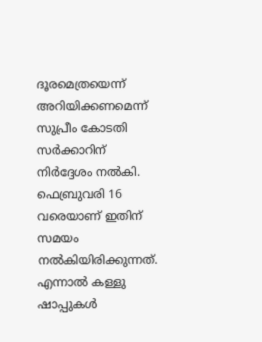ദൂരമെത്രയെന്ന് അറിയിക്കണമെന്ന് സുപ്രീം കോടതി സര്‍ക്കാറിന് നിര്‍ദ്ദേശം നല്‍കി. ഫെബ്രുവരി 16 വരെയാണ് ഇതിന് സമയം നല്‍കിയിരിക്കുന്നത്. എന്നാല്‍ കള്ളു ഷാപ്പുകള്‍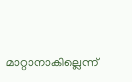മാറ്റാനാകില്ലെന്ന്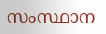സംസ്ഥാന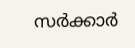സര്‍ക്കാര്‍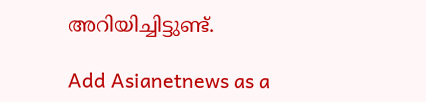അറിയിച്ചിട്ടുണ്ട്.

Add Asianetnews as a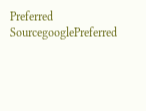Preferred SourcegooglePreferred